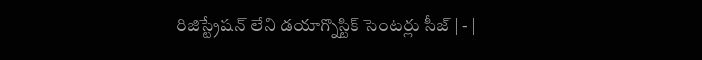రిజిస్ట్రేషన్‌ లేని డయాగ్నొస్టిక్‌ సెంటర్లు సీజ్‌ | - |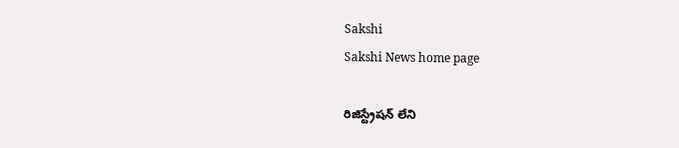Sakshi
Sakshi News home page

రిజిస్ట్రేషన్‌ లేని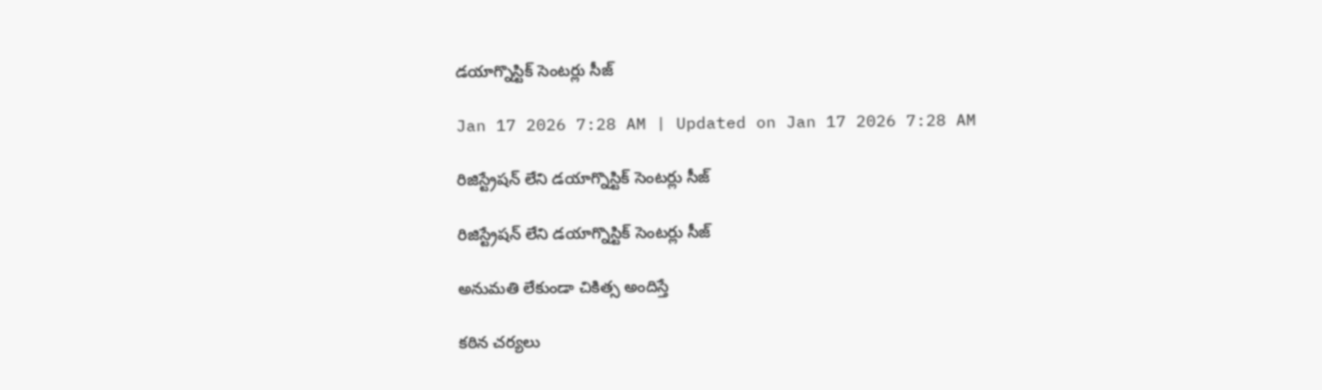డయాగ్నొస్టిక్‌ సెంటర్లు సీజ్‌

Jan 17 2026 7:28 AM | Updated on Jan 17 2026 7:28 AM

రిజిస్ట్రేషన్‌ లేని డయాగ్నొస్టిక్‌ సెంటర్లు సీజ్‌

రిజిస్ట్రేషన్‌ లేని డయాగ్నొస్టిక్‌ సెంటర్లు సీజ్‌

అనుమతి లేకుండా చికిత్స అందిస్తే

కఠిన చర్యలు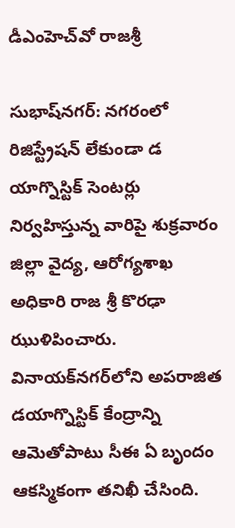డీఎంహెచ్‌వో రాజశ్రీ

సుభాష్‌నగర్‌: నగరంలో రిజిస్ట్రేషన్‌ లేకుండా డ యాగ్నొస్టిక్‌ సెంటర్లు నిర్వహిస్తున్న వారిపై శుక్రవారం జిల్లా వైద్య, ఆరోగ్యశాఖ అధికారి రాజ శ్రీ కొరఢా ఝుళిపించారు. వినాయక్‌నగర్‌లోని అపరాజిత డయాగ్నొస్టిక్‌ కేంద్రాన్ని ఆమెతోపాటు సీఈ ఏ బృందం ఆకస్మికంగా తనిఖీ చేసింది.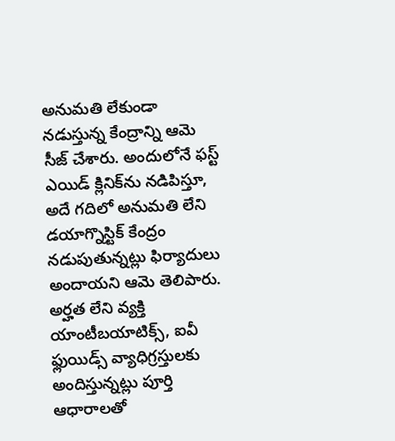అనుమతి లేకుండా నడుస్తున్న కేంద్రాన్ని ఆమె సీజ్‌ చేశారు. అందులోనే ఫస్ట్‌ ఎయిడ్‌ క్లినిక్‌ను నడిపిస్తూ, అదే గదిలో అనుమతి లేని డయాగ్నొస్టిక్‌ కేంద్రం నడుపుతున్నట్లు ఫిర్యాదులు అందాయని ఆమె తెలిపారు. అర్హత లేని వ్యక్తి యాంటీబయాటిక్స్‌, ఐవీ ఫ్లుయిడ్స్‌ వ్యాధిగ్రస్తులకు అందిస్తున్నట్లు పూర్తి ఆధారాలతో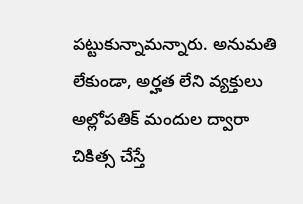పట్టుకున్నామన్నారు. అనుమతి లేకుండా, అర్హత లేని వ్యక్తులు అల్లోపతిక్‌ మందుల ద్వారా చికిత్స చేస్తే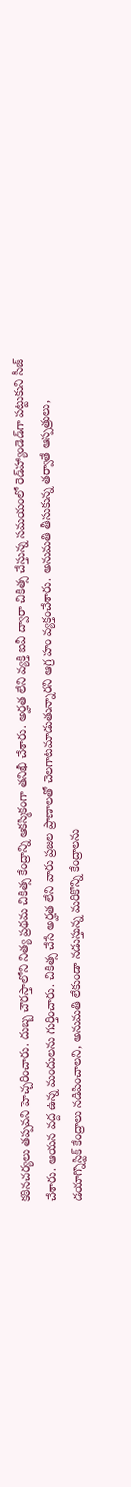కఠినచర్యలు తప్పవని హెచ్చరించారు. దుబ్బ చౌరస్తాలోని నిత్య ప్రథమ చికిత్స కేంద్రాన్ని ఆకస్మికంగా తనిఖీ చేశారు. అర్హత లేని వ్యక్తి ఐవీ ద్వారా చికిత్స చేస్తున్న సమయంలో రెడ్‌హ్యాండెడ్‌గా పట్టుకుని సీజ్‌ చేశారు. ఆయన వద్ద ఉన్న మందులను గుర్తించారు. చికిత్స చేసే అర్హత లేని వారు ప్రజల ప్రాణాలతో చెలగాటమాడుతున్నారని ఆగ్ర హం వ్యక్తంచేశారు. అనుమతి తీసుకున్న తర్వాతే ఆస్పత్రులు, డయాగ్నొస్టిక్‌ కేంద్రాలు నడిపించాలని, అనుమతి లేకుండా నడుస్తున్న మరికొన్ని కేంద్రాలను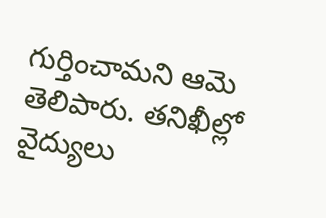గుర్తించామని ఆమె తెలిపారు. తనిఖీల్లో వైద్యులు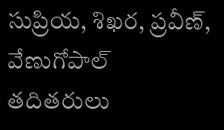సుప్రియ, శిఖర, ప్రవీణ్‌, వేణుగోపాల్‌ తదితరులు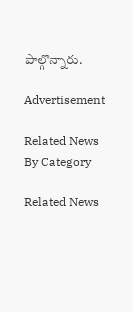పాల్గొన్నారు.

Advertisement

Related News By Category

Related News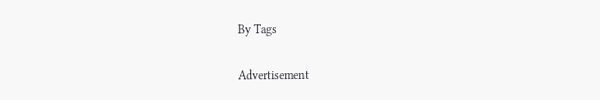By Tags

Advertisement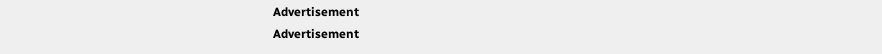Advertisement
Advertisement